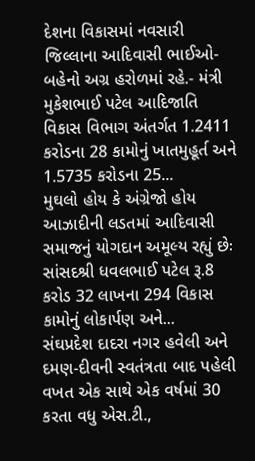દેશના વિકાસમાં નવસારી જિલ્લાના આદિવાસી ભાઈઓ-બહેનો અગ્ર હરોળમાં રહે.- મંત્રી મુકેશભાઈ પટેલ આદિજાતિ વિકાસ વિભાગ અંતર્ગત 1.2411 કરોડના 28 કામોનું ખાતમુહૂર્ત અને 1.5735 કરોડના 25...
મુઘલો હોય કે અંગ્રેજો હોય આઝાદીની લડતમાં આદિવાસી સમાજનું યોગદાન અમૂલ્ય રહ્યું છેઃ સાંસદશ્રી ધવલભાઈ પટેલ રૂ.8 કરોડ 32 લાખના 294 વિકાસ કામોનું લોકાર્પણ અને...
સંઘપ્રદેશ દાદરા નગર હવેલી અને દમણ-દીવની સ્વતંત્રતા બાદ પહેલી વખત એક સાથે એક વર્ષમાં 30 કરતા વધુ એસ.ટી.,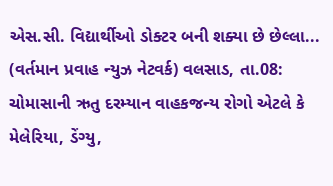એસ.સી. વિદ્યાર્થીઓ ડોક્ટર બની શક્યા છે છેલ્લા...
(વર્તમાન પ્રવાહ ન્યુઝ નેટવર્ક) વલસાડ, તા.08: ચોમાસાની ઋતુ દરમ્યાન વાહકજન્ય રોગો એટલે કે મેલેરિયા, ડેંગ્યુ,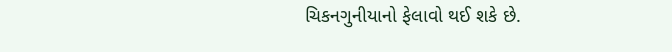ચિકનગુનીયાનો ફેલાવો થઈ શકે છે.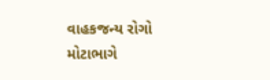વાહકજન્ય રોગો મોટાભાગે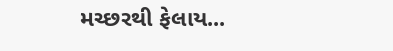મચ્છરથી ફેલાય...